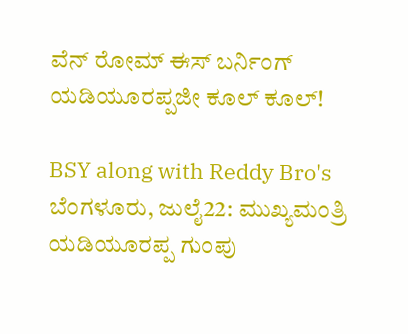ವೆನ್ ರೋಮ್ ಈಸ್ ಬರ್ನಿಂಗ್ ಯಡಿಯೂರಪ್ಪಜೀ ಕೂಲ್ ಕೂಲ್!

BSY along with Reddy Bro's
ಬೆಂಗಳೂರು, ಜುಲೈ22: ಮುಖ್ಯಮಂತ್ರಿ ಯಡಿಯೂರಪ್ಪ ಗುಂಪು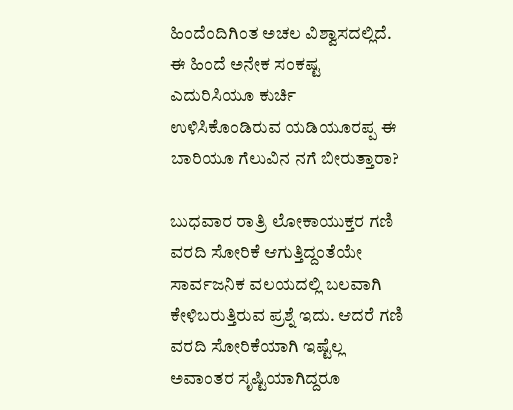ಹಿಂದೆಂದಿಗಿಂತ ಅಚಲ ವಿಶ್ವಾಸದಲ್ಲಿದೆ. ಈ ಹಿಂದೆ ಅನೇಕ ಸಂಕಷ್ಟ ಎದುರಿಸಿಯೂ ಕುರ್ಚಿ ಉಳಿಸಿಕೊಂಡಿರುವ ಯಡಿಯೂರಪ್ಪ ಈ ಬಾರಿಯೂ ಗೆಲುವಿನ ನಗೆ ಬೀರುತ್ತಾರಾ?

ಬುಧವಾರ ರಾತ್ರಿ ಲೋಕಾಯುಕ್ತರ ಗಣಿ ವರದಿ ಸೋರಿಕೆ ಆಗುತ್ತಿದ್ದಂತೆಯೇ ಸಾರ್ವಜನಿಕ ವಲಯದಲ್ಲಿ ಬಲವಾಗಿ ಕೇಳಿಬರುತ್ತಿರುವ ಪ್ರಶ್ನೆ ಇದು. ಆದರೆ ಗಣಿ ವರದಿ ಸೋರಿಕೆಯಾಗಿ ಇಷ್ಟೆಲ್ಲ ಅವಾಂತರ ಸೃಷ್ಟಿಯಾಗಿದ್ದರೂ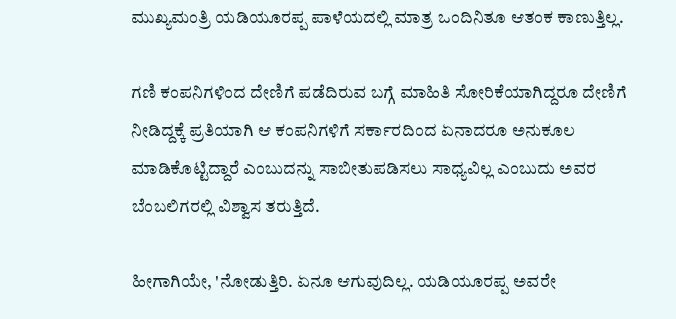ಮುಖ್ಯಮಂತ್ರಿ ಯಡಿಯೂರಪ್ಪ ಪಾಳೆಯದಲ್ಲಿ ಮಾತ್ರ ಒಂದಿನಿತೂ ಆತಂಕ ಕಾಣುತ್ತಿಲ್ಲ.

ಗಣಿ ಕಂಪನಿಗಳಿಂದ ದೇಣಿಗೆ ಪಡೆದಿರುವ ಬಗ್ಗೆ ಮಾಹಿತಿ ಸೋರಿಕೆಯಾಗಿದ್ದರೂ ದೇಣಿಗೆ ನೀಡಿದ್ದಕ್ಕೆ ಪ್ರತಿಯಾಗಿ ಆ ಕಂಪನಿಗಳಿಗೆ ಸರ್ಕಾರದಿಂದ ಏನಾದರೂ ಅನುಕೂಲ ಮಾಡಿಕೊಟ್ಟಿದ್ದಾರೆ ಎಂಬುದನ್ನು ಸಾಬೀತುಪಡಿಸಲು ಸಾಧ್ಯವಿಲ್ಲ ಎಂಬುದು ಅವರ ಬೆಂಬಲಿಗರಲ್ಲಿ ವಿಶ್ವಾಸ ತರುತ್ತಿದೆ.

ಹೀಗಾಗಿಯೇ, 'ನೋಡುತ್ತಿರಿ. ಏನೂ ಆಗುವುದಿಲ್ಲ. ಯಡಿಯೂರಪ್ಪ ಅವರೇ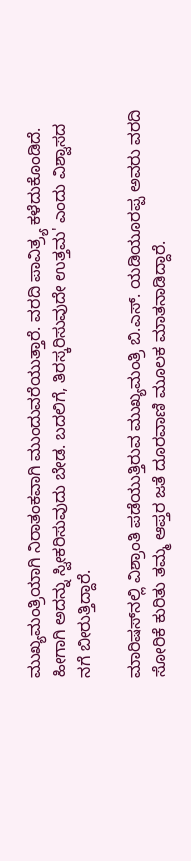ಮುಖ್ಯಮಂತ್ರಿಯಾಗಿ ನಿರಾತಂಕವಾಗಿ ಮುಂದುವರೆಯುತ್ತಾರೆ. ವರದಿ ಪಾವಿತ್ರ್ಯ ಕಳೆದುಕೊಂಡಿದೆ. ಹೀಗಾಗಿ ಅದನ್ನು ಸ್ವೀಕರಿಸುವುದು ಬೇಡ. ಬದಲಿಗೆ, ತಿರಸ್ಕರಿಸುವುದೇ ಉತ್ತಮ' ಎಂದು ವಿಶ್ವಾಸದ ನಗೆ ಬೀರುತ್ತಿದ್ದಾರೆ.

ಮಾರಿಷಸ್‌ನಲ್ಲಿ ವಿಶ್ರಾಂತಿ ಪಡೆಯುತ್ತಿರುವ ಮುಖ್ಯಮಂತ್ರಿ ಬಿ.ಎಸ್. ಯಡಿಯೂರಪ್ಪ ಅವರು ವರದಿ ಸೋರಿಕೆ ಕುರಿತು ತಮ್ಮ ಆಪ್ತರ ಜತೆ ದೂರವಾಣಿ ಮೂಲಕ ಮಾತನಾಡಿದ್ದಾರೆ.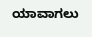ಯಾವಾಗಲು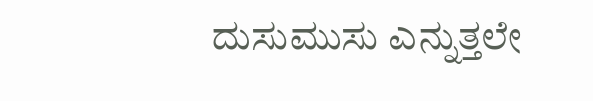ದುಸುಮುಸು ಎನ್ನುತ್ತಲೇ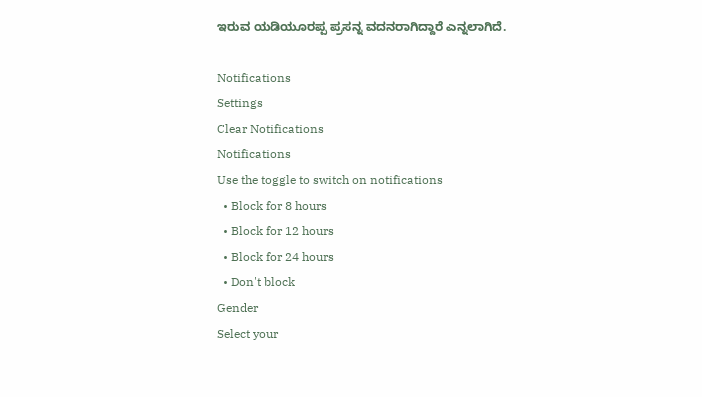ಇರುವ ಯಡಿಯೂರಪ್ಪ ಪ್ರಸನ್ನ ವದನರಾಗಿದ್ದಾರೆ ಎನ್ನಲಾಗಿದೆ.

Notifications
Settings
Clear Notifications
Notifications
Use the toggle to switch on notifications
  • Block for 8 hours
  • Block for 12 hours
  • Block for 24 hours
  • Don't block
Gender
Select your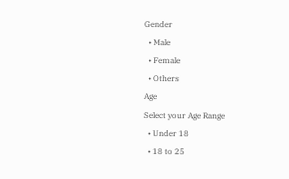Gender
  • Male
  • Female
  • Others
Age
Select your Age Range
  • Under 18
  • 18 to 25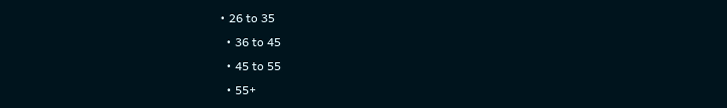• 26 to 35
  • 36 to 45
  • 45 to 55
  • 55+